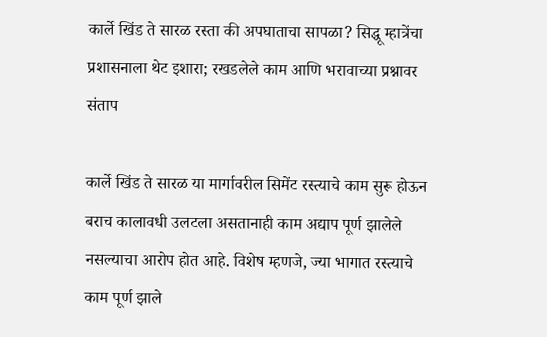कार्ले खिंड ते सारळ रस्ता की अपघाताचा सापळा? सिद्धू म्हात्रेंचा प्रशासनाला थेट इशारा; रखडलेले काम आणि भरावाच्या प्रश्नावर संताप

कार्ले खिंड ते सारळ या मार्गावरील सिमेंट रस्त्याचे काम सुरू होऊन बराच कालावधी उलटला असतानाही काम अद्याप पूर्ण झालेले नसल्याचा आरोप होत आहे. विशेष म्हणजे, ज्या भागात रस्त्याचे काम पूर्ण झाले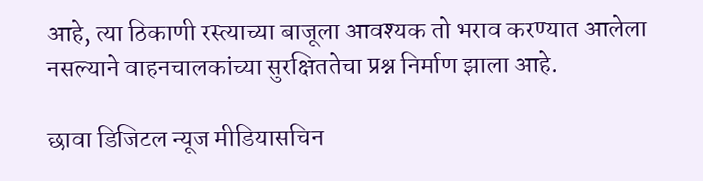आहे, त्या ठिकाणी रस्त्याच्या बाजूला आवश्यक तो भराव करण्यात आलेला नसल्याने वाहनचालकांच्या सुरक्षिततेचा प्रश्न निर्माण झाला आहे.

छावा डिजिटल न्यूज मीडियासचिन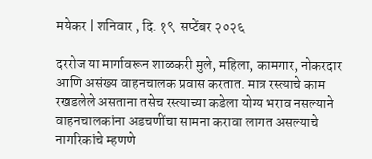मयेकर | शनिवार , दि. १९  सप्टेंबर २०२६

दररोज या मार्गावरून शाळकरी मुले, महिला, कामगार, नोकरदार आणि असंख्य वाहनचालक प्रवास करतात. मात्र रस्त्याचे काम रखडलेले असताना तसेच रस्त्याच्या कडेला योग्य भराव नसल्याने वाहनचालकांना अडचणींचा सामना करावा लागत असल्याचे नागरिकांचे म्हणणे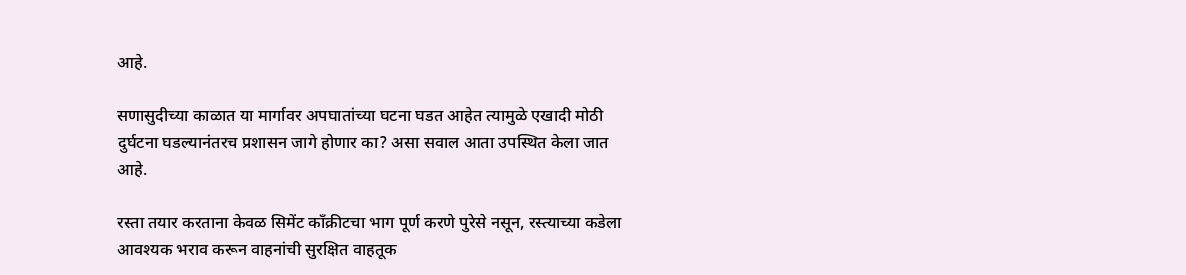आहे.

सणासुदीच्या काळात या मार्गावर अपघातांच्या घटना घडत आहेत त्यामुळे एखादी मोठी दुर्घटना घडल्यानंतरच प्रशासन जागे होणार का? असा सवाल आता उपस्थित केला जात आहे.

रस्ता तयार करताना केवळ सिमेंट काँक्रीटचा भाग पूर्ण करणे पुरेसे नसून, रस्त्याच्या कडेला आवश्यक भराव करून वाहनांची सुरक्षित वाहतूक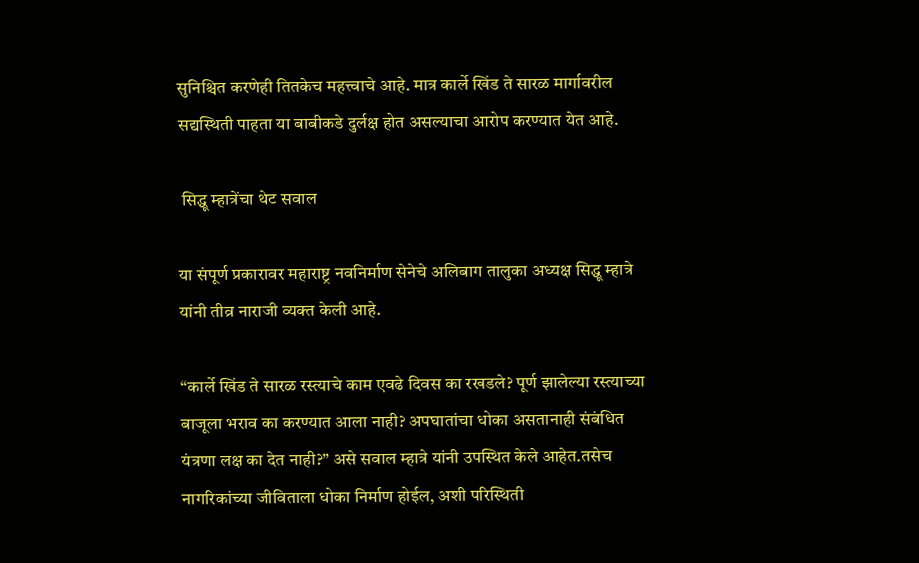सुनिश्चित करणेही तितकेच महत्त्वाचे आहे. मात्र कार्ले खिंड ते सारळ मार्गावरील सद्यस्थिती पाहता या बाबीकडे दुर्लक्ष होत असल्याचा आरोप करण्यात येत आहे.

 सिद्धू म्हात्रेंचा थेट सवाल

या संपूर्ण प्रकारावर महाराष्ट्र नवनिर्माण सेनेचे अलिबाग तालुका अध्यक्ष सिद्धू म्हात्रे यांनी तीव्र नाराजी व्यक्त केली आहे.

“कार्ले खिंड ते सारळ रस्त्याचे काम एवढे दिवस का रखडले? पूर्ण झालेल्या रस्त्याच्या बाजूला भराव का करण्यात आला नाही? अपघातांचा धोका असतानाही संबंधित यंत्रणा लक्ष का देत नाही?” असे सवाल म्हात्रे यांनी उपस्थित केले आहेत.तसेच नागरिकांच्या जीविताला धोका निर्माण होईल, अशी परिस्थिती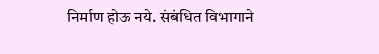निर्माण होऊ नये. संबंधित विभागाने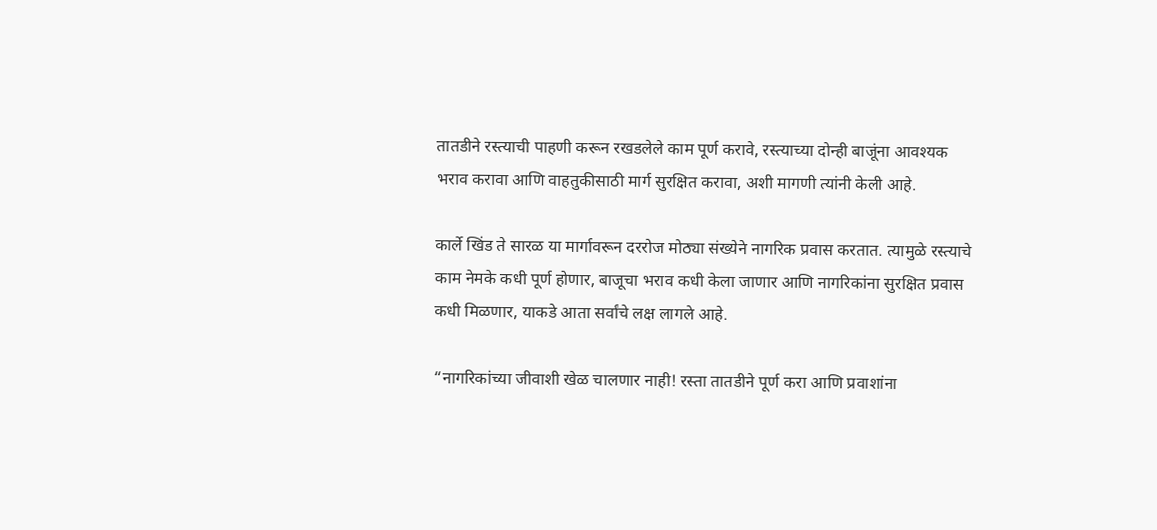तातडीने रस्त्याची पाहणी करून रखडलेले काम पूर्ण करावे, रस्त्याच्या दोन्ही बाजूंना आवश्यक भराव करावा आणि वाहतुकीसाठी मार्ग सुरक्षित करावा, अशी मागणी त्यांनी केली आहे.

कार्ले खिंड ते सारळ या मार्गावरून दररोज मोठ्या संख्येने नागरिक प्रवास करतात. त्यामुळे रस्त्याचे काम नेमके कधी पूर्ण होणार, बाजूचा भराव कधी केला जाणार आणि नागरिकांना सुरक्षित प्रवास कधी मिळणार, याकडे आता सर्वांचे लक्ष लागले आहे.

“नागरिकांच्या जीवाशी खेळ चालणार नाही! रस्ता तातडीने पूर्ण करा आणि प्रवाशांना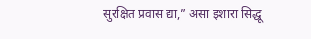सुरक्षित प्रवास द्या,” असा इशारा सिद्धू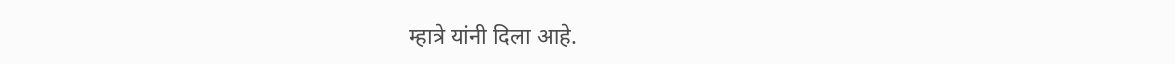म्हात्रे यांनी दिला आहे.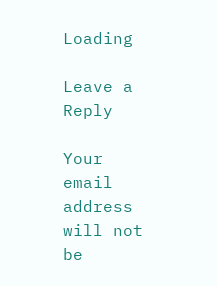Loading

Leave a Reply

Your email address will not be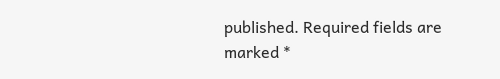published. Required fields are marked *